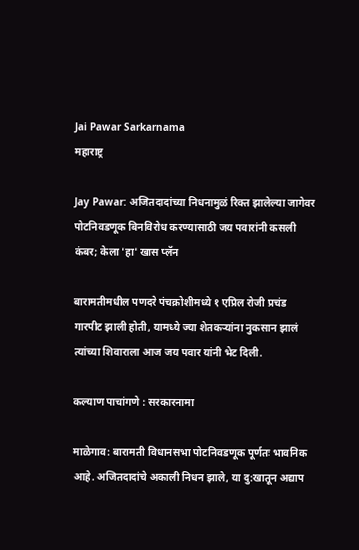Jai Pawar Sarkarnama
महाराष्ट्र

Jay Pawar: अजितदादांच्या निधनामुळं रिक्त झालेल्या जागेवर पोटनिवडणूक बिनविरोध करण्यासाठी जय पवारांनी कसली कंबर; केला 'हा' खास प्लॅन

बारामतीमधील पणदरे पंचक्रोशीमध्ये १ एप्रिल रोजी प्रचंड गारपीट झाली होती, यामध्ये ज्या शेतकर्‍यांना नुकसान झालं त्यांच्या शिवाराला आज जय पवार यांनी भेट दिली.

कल्याण पाचांगणे : सरकारनामा

माळेगाव: बारामती विधानसभा पोटनिवडणूक पूर्णतः भावनिक आहे. अजितदादांचे अकाली निधन झाले, या दु:खातून अद्याप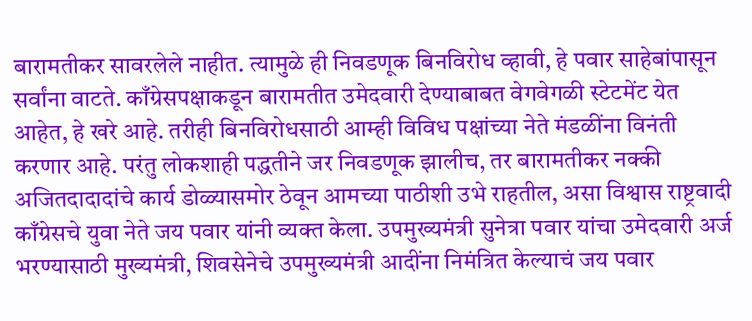बारामतीकर सावरलेले नाहीत. त्यामुळे ही निवडणूक बिनविरोध व्हावी, हे पवार साहेबांपासून सर्वांना वाटते. काँग्रेसपक्षाकडून बारामतीत उमेदवारी देण्याबाबत वेगवेगळी स्टेटमेंट येत आहेत, हे खरे आहे. तरीही बिनविरोधसाठी आम्ही विविध पक्षांच्या नेते मंडळींना विनंती करणार आहे. परंतु लोकशाही पद्धतीने जर निवडणूक झालीच, तर बारामतीकर नक्की अजितदादादांचे कार्य डोळ्यासमोर ठेवून आमच्या पाठीशी उभे राहतील, असा विश्वास राष्ट्रवादी काँग्रेसचे युवा नेते जय पवार यांनी व्यक्त केला. उपमुख्यमंत्री सुनेत्रा पवार यांचा उमेदवारी अर्ज भरण्यासाठी मुख्यमंत्री, शिवसेनेचे उपमुख्यमंत्री आदींना निमंत्रित केल्याचं जय पवार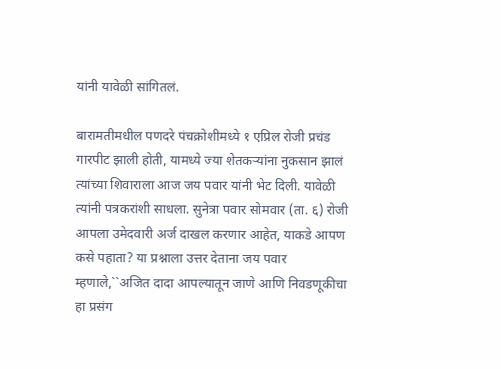यांनी यावेळी सांगितलं.

बारामतीमधील पणदरे पंचक्रोशीमध्ये १ एप्रिल रोजी प्रचंड गारपीट झाली होती, यामध्ये ज्या शेतकर्‍यांना नुकसान झालं त्यांच्या शिवाराला आज जय पवार यांनी भेट दिली. यावेळी त्यांनी पत्रकरांशी साधला. सुनेत्रा पवार सोमवार (ता. ६) रोजी आपला उमेदवारी अर्ज दाखल करणार आहेत, याकडे आपण कसे पहाता? या प्रश्नाला उत्तर देताना जय पवार म्हणाले,``अजित दादा आपल्यातून जाणे आणि निवडणूकीचा हा प्रसंग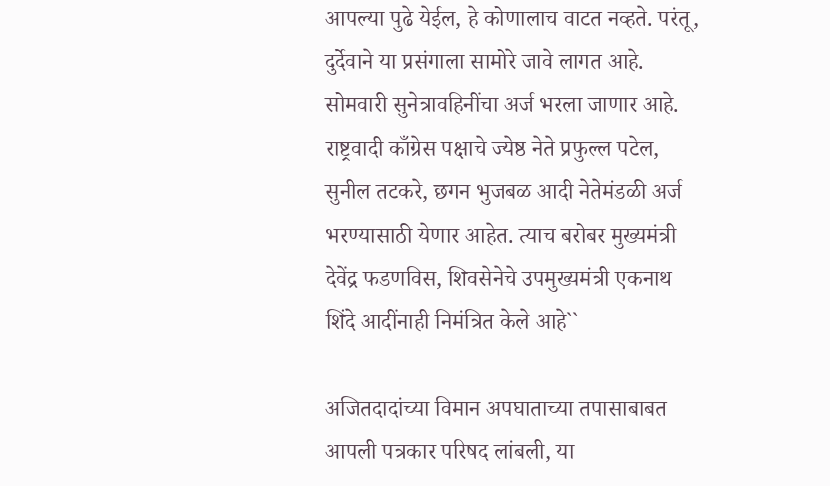आपल्या पुढे येईल, हे कोणालाच वाटत नव्हते. परंतू, दुर्देवाने या प्रसंगाला सामोरे जावे लागत आहे. सोमवारी सुनेत्रावहिनींचा अर्ज भरला जाणार आहे. राष्ट्रवादी काँग्रेस पक्षाचे ज्येष्ठ नेते प्रफुल्ल पटेल, सुनील तटकरे, छगन भुजबळ आदी नेतेमंडळी अर्ज भरण्यासाठी येणार आहेत. त्याच बरोबर मुख्यमंत्री देवेंद्र फडणविस, शिवसेनेचे उपमुख्यमंत्री एकनाथ शिंदे आदींनाही निमंत्रित केले आहे``

अजितदादांच्या विमान अपघाताच्या तपासाबाबत आपली पत्रकार परिषद लांबली, या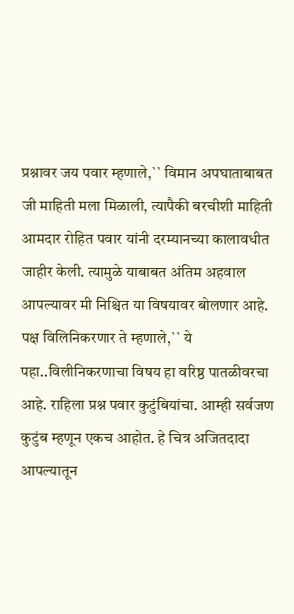प्रश्नावर जय पवार म्हणाले,`` विमान अपघाताबाबत जी माहिती मला मिळाली, त्यापैकी बरचीशी माहिती आमदार रोहित पवार यांनी दरम्यानच्या कालावधीत जाहीर केली. त्यामुळे याबाबत अंतिम अहवाल आपल्यावर मी निश्चित या विषयावर बोलणार आहे. पक्ष विलिनिकरणार ते म्हणाले,`` ये पहा..विलीनि‍करणाचा विषय हा वरिष्ठ पातळीवरचा आहे. राहिला प्रश्न पवार कुटुंबियांचा. आम्ही सर्वजण कुटुंब म्हणून एकच आहोत. हे चित्र अजितदादा आपल्यातून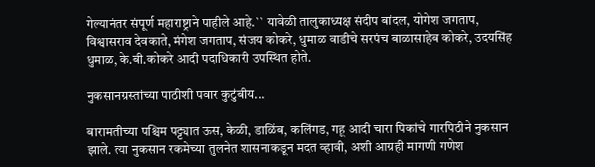गेल्यानंतर संपूर्ण महाराष्ट्राने पाहीले आहे.`` यावेळी तालुकाध्यक्ष संदीप बांदल, योगेश जगताप, विश्वासराव देवकाते, मंगेश जगताप, संजय कोकरे, धुमाळ वाडीचे सरपंच बाळासाहेब कोकरे, उदयसिंह धुमाळ, के.बी.कोकरे आदी पदाधिकारी उपस्थित होते.

नुकसानग्रस्तांच्या पाठीशी पवार कुटुंबीय...

बारामतीच्या पश्चिम पट्ट्यात ऊस, केळी, डाळिंब, कलिंगड, गहू आदी चारा पिकांचे गारपिठीने नुकसान झाले. त्या नुकसान रकमेच्या तुलनेत शासनाकडून मदत व्हावी, अशी आग्रही मागणी गणेश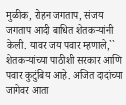मुळीक, रोहन जगताप, संजय जगताप आदी बाधित शेतकर्‍यांनी केली. यावर जय पवार म्हणाले,`` शेतकऱ्यांच्या पाठीशी सरकार आणि पवार कुटुंबिय आहे. अजित दादांच्या जागेवर आता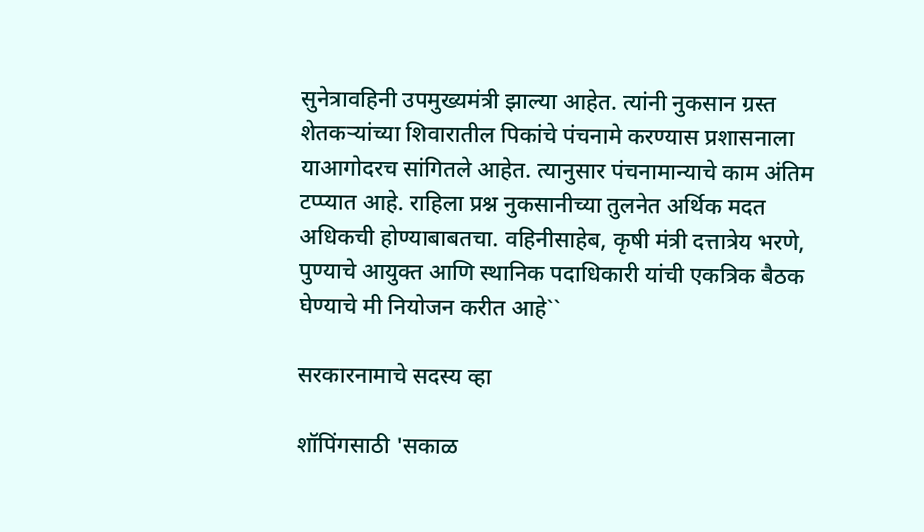सुनेत्रावहिनी उपमुख्यमंत्री झाल्या आहेत. त्यांनी नुकसान ग्रस्त शेतकर्‍यांच्या शिवारातील पिकांचे पंचनामे करण्यास प्रशासनाला याआगोदरच सांगितले आहेत. त्यानुसार पंचनामान्याचे काम अंतिम टप्प्यात आहे. राहिला प्रश्न नुकसानीच्या तुलनेत अर्थिक मदत अधिकची होण्याबाबतचा. वहिनीसाहेब, कृषी मंत्री दत्तात्रेय भरणे, पुण्याचे आयुक्त आणि स्थानिक पदाधिकारी यांची एकत्रिक बैठक घेण्याचे मी नियोजन करीत आहे``

सरकारनामाचे सदस्य व्हा

शॉपिंगसाठी 'सकाळ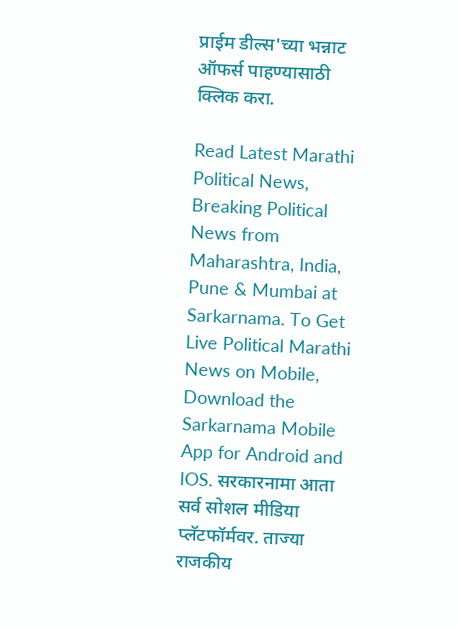प्राईम डील्स'च्या भन्नाट ऑफर्स पाहण्यासाठी क्लिक करा.

Read Latest Marathi Political News, Breaking Political News from Maharashtra, India, Pune & Mumbai at Sarkarnama. To Get Live Political Marathi News on Mobile, Download the Sarkarnama Mobile App for Android and IOS. सरकारनामा आता सर्व सोशल मीडिया प्लॅटफॉर्मवर. ताज्या राजकीय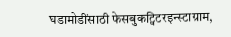घडामोडींसाठी फेसबुकट्विटरइन्स्टाग्राम,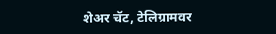शेअर चॅट, टेलिग्रामवर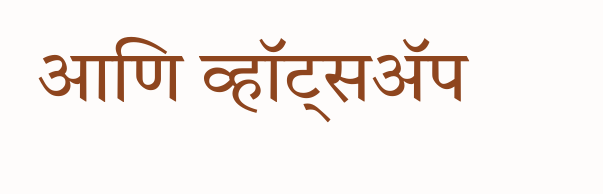आणि व्हॉट्सॲप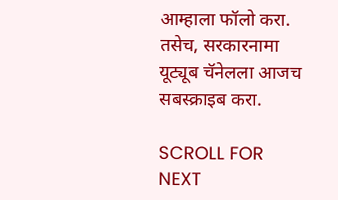आम्हाला फॉलो करा. तसेच, सरकारनामा यूट्यूब चॅनेलला आजच सबस्क्राइब करा.

SCROLL FOR NEXT